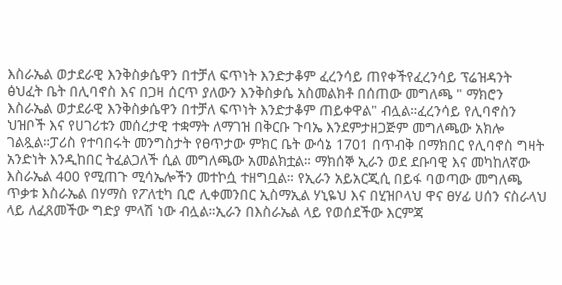እስራኤል ወታደራዊ እንቅስቃሴዋን በተቻለ ፍጥነት እንድታቆም ፈረንሳይ ጠየቀችየፈረንሳይ ፕሬዝዳንት ፅህፈት ቤት በሊባኖስ እና በጋዛ ሰርጥ ያለውን እንቅስቃሴ አስመልክቶ በሰጠው መግለጫ " ማክሮን እስራኤል ወታደራዊ እንቅስቃሴዋን በተቻለ ፍጥነት እንድታቆም ጠይቀዋል" ብሏል።ፈረንሳይ የሊባኖስን ህዝቦች እና የሀገሪቱን መሰረታዊ ተቋማት ለማገዝ በቅርቡ ጉባኤ እንደምታዘጋጅም መግለጫው አክሎ ገልጿል።ፓሪስ የተባበሩት መንግስታት የፀጥታው ምክር ቤት ውሳኔ 1701 በጥብቅ በማክበር የሊባኖስ ግዛት አንድነት እንዲከበር ትፈልጋለች ሲል መግለጫው አመልክቷል። ማክሰኞ ኢራን ወደ ደቡባዊ እና መካከለኛው እስራኤል 400 የሚጠጉ ሚሳኤሎችን መተኮሷ ተዘግቧል። የኢራን አይአርጂሲ በይፋ ባወጣው መግለጫ ጥቃቱ እስራኤል በሃማስ የፖለቲካ ቢሮ ሊቀመንበር ኢስማኢል ሃኒዬህ እና በሂዝቦላህ ዋና ፀሃፊ ሀሰን ናስራላህ ላይ ለፈጸመችው ግድያ ምላሽ ነው ብሏል።ኢራን በእስራኤል ላይ የወሰደችው እርምጃ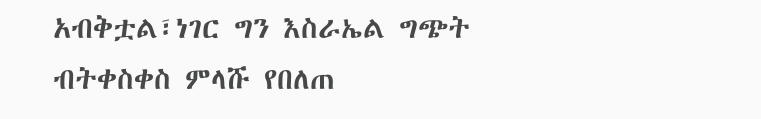አብቅቷል፣ነገር ግን እስራኤል ግጭት ብትቀስቀስ ምላሹ የበለጠ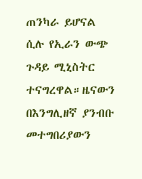ጠንካራ ይሆናል ሲሉ የኢራን ውጭ ጉዳይ ሚኒስትር ተናግረዋል።ዜናውን በእንግሊዘኛ ያንብቡ መተግበሪያውን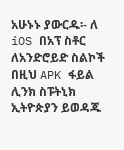አሁኑኑ ያውርዱ፡- ለ iOS በአፕ ስቶር ለአንድሮይድ ስልኮች በዚህ APK ፋይል ሊንክ ስፑትኒክ ኢትዮጵያን ይወዳጁ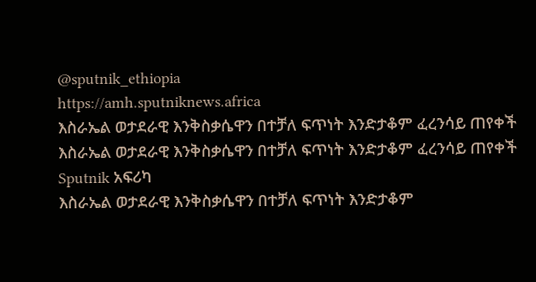@sputnik_ethiopia
https://amh.sputniknews.africa
እስራኤል ወታደራዊ እንቅስቃሴዋን በተቻለ ፍጥነት እንድታቆም ፈረንሳይ ጠየቀች
እስራኤል ወታደራዊ እንቅስቃሴዋን በተቻለ ፍጥነት እንድታቆም ፈረንሳይ ጠየቀች
Sputnik አፍሪካ
እስራኤል ወታደራዊ እንቅስቃሴዋን በተቻለ ፍጥነት እንድታቆም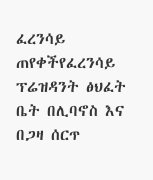ፈረንሳይ ጠየቀችየፈረንሳይ ፕሬዝዳንት ፅህፈት ቤት በሊባኖስ እና በጋዛ ሰርጥ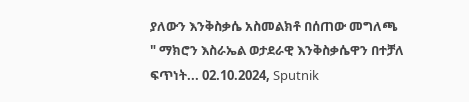ያለውን እንቅስቃሴ አስመልክቶ በሰጠው መግለጫ " ማክሮን እስራኤል ወታደራዊ እንቅስቃሴዋን በተቻለ ፍጥነት... 02.10.2024, Sputnik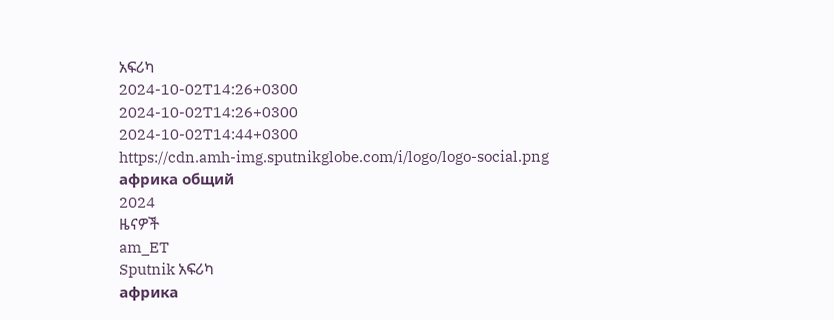አፍሪካ
2024-10-02T14:26+0300
2024-10-02T14:26+0300
2024-10-02T14:44+0300
https://cdn.amh-img.sputnikglobe.com/i/logo/logo-social.png
африка общий
2024
ዜናዎች
am_ET
Sputnik አፍሪካ
африка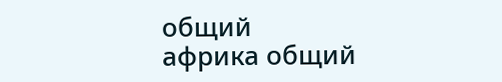общий
африка общий